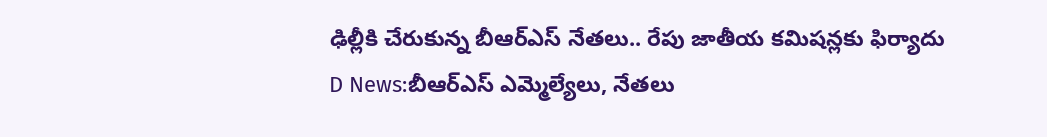ఢిల్లీకి చేరుకున్న బీఆర్ఎస్ నేతలు.. రేపు జాతీయ కమిషన్లకు ఫిర్యాదు
D News:బీఆర్ఎస్ ఎమ్మెల్యేలు, నేతలు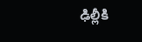ఢిల్లీకి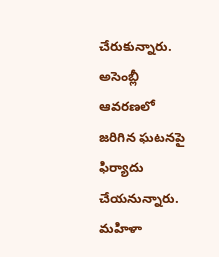చేరుకున్నారు. అసెంబ్లీ ఆవరణలో జరిగిన ఘటనపై ఫిర్యాదు చేయనున్నారు. మహిళా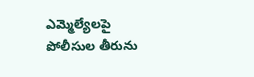ఎమ్మెల్యేలపై పోలీసుల తీరును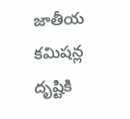జాతీయ కమిషన్ల దృష్టికి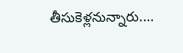తీసుకెళ్లనున్నారు.…